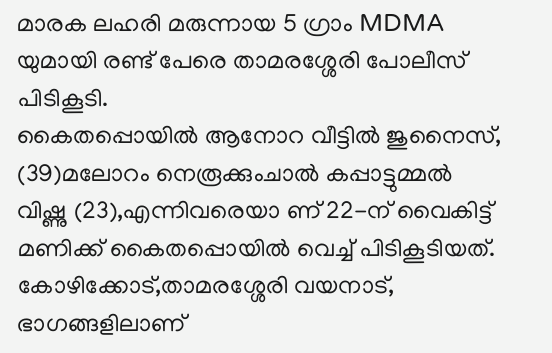മാരക ലഹരി മരുന്നായ 5 ഗ്രാം MDMA യുമായി രണ്ട് പേരെ താമരശ്ശേരി പോലീസ് പിടികൂടി.
കൈതപ്പൊയിൽ ആനോറ വീട്ടിൽ ജുനൈസ്, (39)മലോറം നെരൂക്കുംചാൽ കപ്പാട്ടുമ്മൽ വിഷ്ണു (23),എന്നിവരെയാ ണ് 22-ന് വൈകിട്ട് മണിക്ക് കൈതപ്പൊയിൽ വെച്ച് പിടികൂടിയത്.
കോഴിക്കോട്,താമരശ്ശേരി വയനാട്, ഭാഗങ്ങളിലാണ്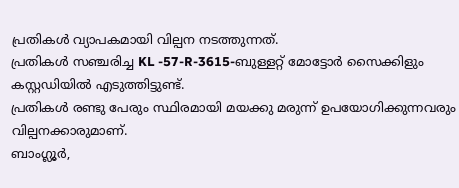പ്രതികൾ വ്യാപകമായി വില്പന നടത്തുന്നത്.
പ്രതികൾ സഞ്ചരിച്ച KL -57-R-3615-ബുള്ളറ്റ് മോട്ടോർ സൈക്കിളും കസ്റ്റഡിയിൽ എടുത്തിട്ടുണ്ട്.
പ്രതികൾ രണ്ടു പേരും സ്ഥിരമായി മയക്കു മരുന്ന് ഉപയോഗിക്കുന്നവരും വില്പനക്കാരുമാണ്.
ബാംഗ്ലൂർ,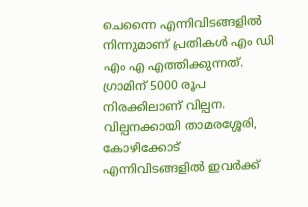ചെന്നൈ എന്നിവിടങ്ങളിൽ നിന്നുമാണ് പ്രതികൾ എം ഡി എം എ എത്തിക്കുന്നത്.
ഗ്രാമിന് 5000 രൂപ നിരക്കിലാണ് വില്പന.
വില്പനക്കായി താമരശ്ശേരി, കോഴിക്കോട് എന്നിവിടങ്ങളിൽ ഇവർക്ക്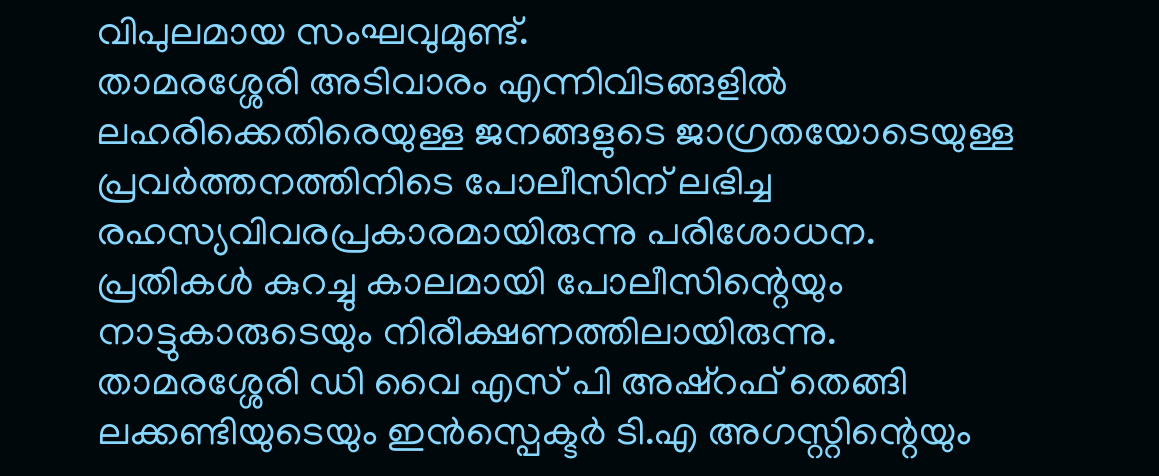വിപുലമായ സംഘവുമുണ്ട്.
താമരശ്ശേരി അടിവാരം എന്നിവിടങ്ങളിൽ ലഹരിക്കെതിരെയുള്ള ജനങ്ങളുടെ ജാഗ്രതയോടെയുള്ള പ്രവർത്തനത്തിനിടെ പോലീസിന് ലഭിച്ച രഹസ്യവിവരപ്രകാരമായിരുന്നു പരിശോധന.
പ്രതികൾ കുറച്ചു കാലമായി പോലീസിന്റെയും നാട്ടുകാരുടെയും നിരീക്ഷണത്തിലായിരുന്നു.
താമരശ്ശേരി ഡി വൈ എസ് പി അഷ്റഫ് തെങ്ങി ലക്കണ്ടിയുടെയും ഇൻസ്പെക്ടർ ടി.എ അഗസ്റ്റിന്റെയും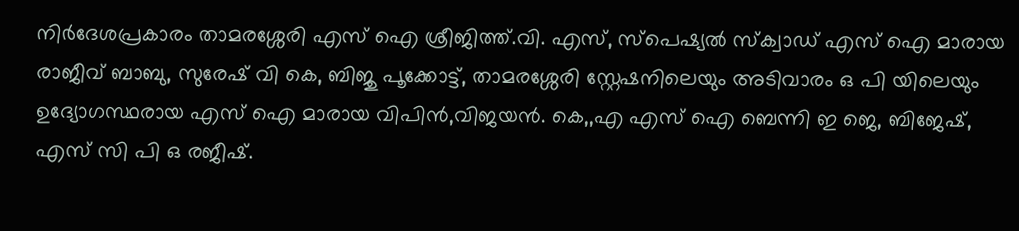നിർദേശപ്രകാരം താമരശ്ശേരി എസ് ഐ ശ്രീജിത്ത്.വി. എസ്, സ്പെഷ്യൽ സ്ക്വാഡ് എസ് ഐ മാരായ രാജീവ് ബാബു, സുരേഷ് വി കെ, ബിജു പൂക്കോട്ട്, താമരശ്ശേരി സ്റ്റേഷനിലെയും അടിവാരം ഒ പി യിലെയും ഉദ്യോഗസ്ഥരായ എസ് ഐ മാരായ വിപിൻ,വിജയൻ. കെ,,എ എസ് ഐ ബെന്നി ഇ ജെ, ബിജേഷ്, എസ് സി പി ഒ രജീഷ്.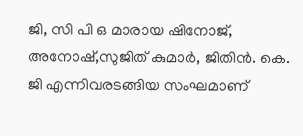ജി, സി പി ഒ മാരായ ഷിനോജ്, അനോഷ്,സുജിത് കുമാർ, ജിതിൻ. കെ. ജി എന്നിവരടങ്ങിയ സംഘമാണ്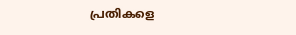പ്രതികളെ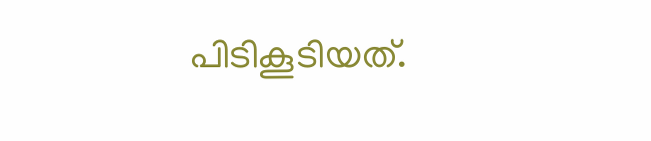പിടികൂടിയത്.